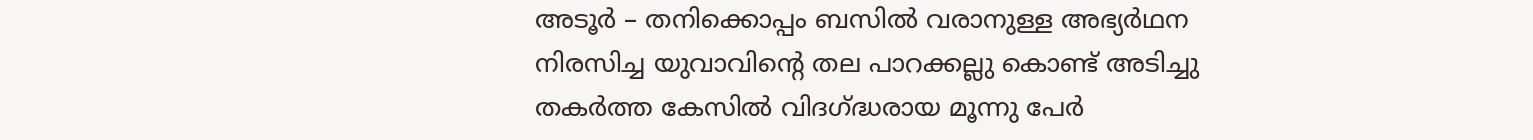അടൂർ – തനിക്കൊപ്പം ബസിൽ വരാനുള്ള അഭ്യർഥന നിരസിച്ച യുവാവിന്റെ തല പാറക്കല്ലു കൊണ്ട് അടിച്ചു തകർത്ത കേസിൽ വിദഗ്ദ്ധരായ മൂന്നു പേർ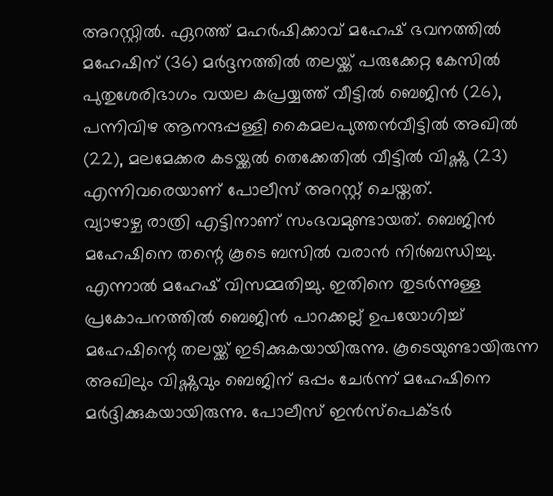അറസ്റ്റിൽ. ഏറത്ത് മഹർഷിക്കാവ് മഹേഷ് ഭവനത്തിൽ മഹേഷിന് (36) മർദ്ദനത്തിൽ തലയ്ക്ക് പരുക്കേറ്റ കേസിൽ പുതുശേരിഭാഗം വയല കപ്രയ്യത്ത് വീട്ടിൽ ബെജിൻ (26), പന്നിവിഴ ആനന്ദപ്പള്ളി കൈമലപുത്തൻവീട്ടിൽ അഖിൽ (22), മലമേക്കര കടയ്ക്കൽ തെക്കേതിൽ വീട്ടിൽ വിഷ്ണു (23) എന്നിവരെയാണ് പോലീസ് അറസ്റ്റ് ചെയ്തത്.
വ്യാഴാഴ്ച രാത്രി എട്ടിനാണ് സംഭവമുണ്ടായത്. ബെജിൻ മഹേഷിനെ തന്റെ കൂടെ ബസിൽ വരാൻ നിർബന്ധിച്ചു. എന്നാൽ മഹേഷ് വിസമ്മതിച്ചു. ഇതിനെ തുടർന്നുള്ള പ്രകോപനത്തിൽ ബെജിൻ പാറക്കല്ല് ഉപയോഗിച്ച് മഹേഷിന്റെ തലയ്ക്ക് ഇടിക്കുകയായിരുന്നു. കൂടെയുണ്ടായിരുന്ന അഖിലും വിഷ്ണുവും ബെജിന് ഒപ്പം ചേർന്ന് മഹേഷിനെ മർദ്ദിക്കുകയായിരുന്നു. പോലീസ് ഇൻസ്പെക്ടർ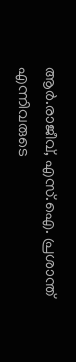ആർ.രാജീവ്, എസ്.ഐ. പ്രശാന്ത് എന്നിവരുടെ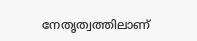നേതൃത്വത്തിലാണ്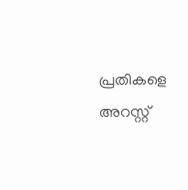പ്രതികളെ അറസ്റ്റ്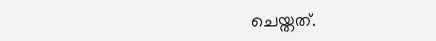ചെയ്തത്.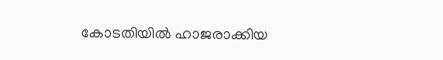കോടതിയിൽ ഹാജരാക്കിയ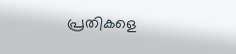പ്രതികളെ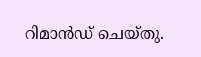റിമാൻഡ് ചെയ്തു.